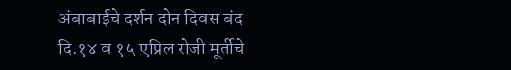अंबाबाईचे दर्शन दोन दिवस बंद
दि.१४ व १५ एप्रिल रोजी मूर्तीचे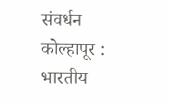संवर्धन
कोल्हापूर :
भारतीय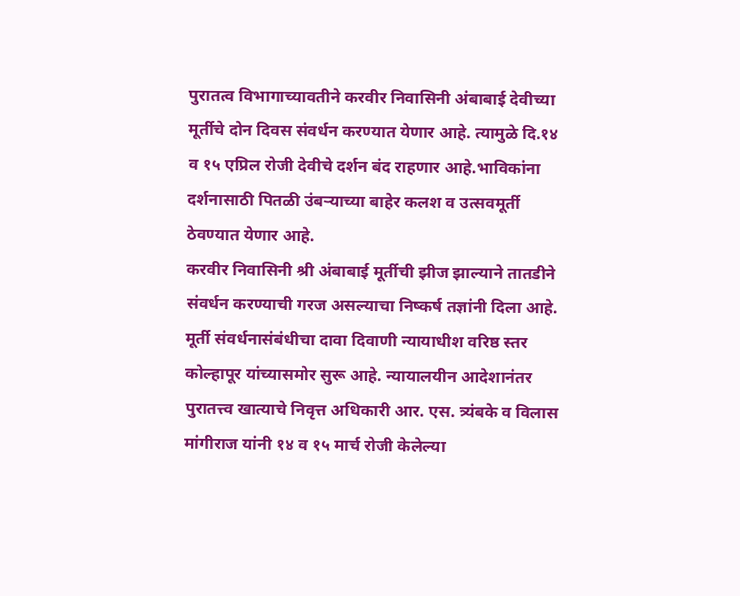पुरातत्व विभागाच्यावतीने करवीर निवासिनी अंबाबाई देवीच्या मूर्तीचे दोन दिवस संवर्धन करण्यात येणार आहे. त्यामुळे दि.१४ व १५ एप्रिल रोजी देवीचे दर्शन बंद राहणार आहे.भाविकांना दर्शनासाठी पितळी उंबऱ्याच्या बाहेर कलश व उत्सवमूर्ती ठेवण्यात येणार आहे.
करवीर निवासिनी श्री अंबाबाई मूर्तीची झीज झाल्याने तातडीने संवर्धन करण्याची गरज असल्याचा निष्कर्ष तज्ञांनी दिला आहे. मूर्ती संवर्धनासंबंधीचा दावा दिवाणी न्यायाधीश वरिष्ठ स्तर कोल्हापूर यांच्यासमोर सुरू आहे. न्यायालयीन आदेशानंतर पुरातत्त्व खात्याचे निवृत्त अधिकारी आर. एस. त्र्यंबके व विलास मांगीराज यांनी १४ व १५ मार्च रोजी केलेल्या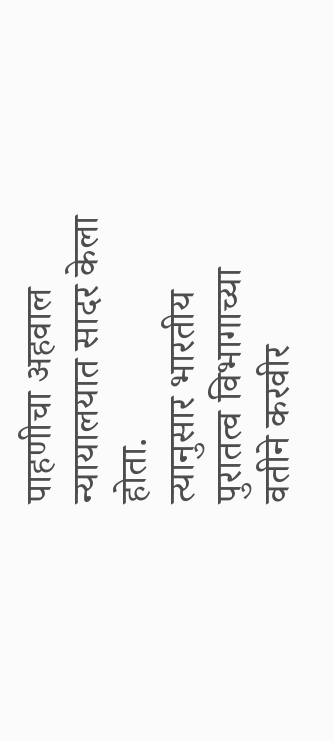पाहणीचा अहवाल न्यायालयात सादर केला होता.
त्यानुसार भारतीय पुरातत्व विभागाच्या वतीने करवीर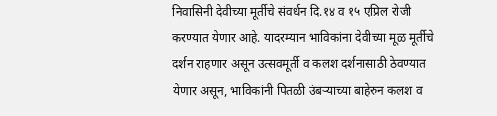निवासिनी देवीच्या मूर्तीचे संवर्धन दि.१४ व १५ एप्रिल रोजी करण्यात येणार आहे. यादरम्यान भाविकांना देवीच्या मूळ मूर्तीचे दर्शन राहणार असून उत्सवमूर्ती व कलश दर्शनासाठी ठेवण्यात येणार असून, भाविकांनी पितळी उंबऱ्याच्या बाहेरुन कलश व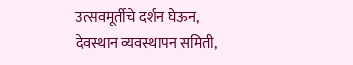उत्सवमूर्तीचे दर्शन घेऊन, देवस्थान व्यवस्थापन समिती,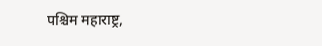पश्चिम महाराष्ट्र,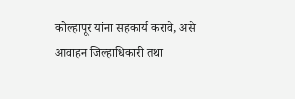कोल्हापूर यांना सहकार्य करावे, असे आवाहन जिल्हाधिकारी तथा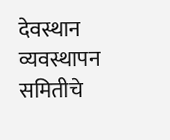देवस्थान व्यवस्थापन समितीचे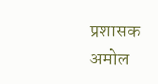प्रशासक अमोल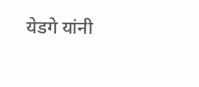येडगे यांनी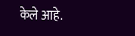केले आहे.